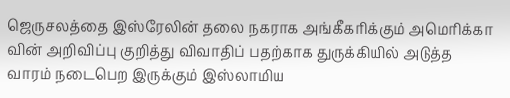ஜெருசலத்தை இஸ்ரேலின் தலை நகராக அங்கீகரிக்கும் அமெரிக்கா வின் அறிவிப்பு குறித்து விவாதிப் பதற்காக துருக்கியில் அடுத்த வாரம் நடைபெற இருக்கும் இஸ்லாமிய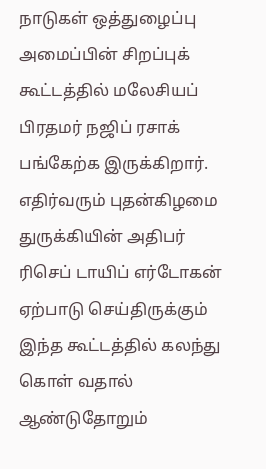நாடுகள் ஒத்துழைப்பு அமைப்பின் சிறப்புக் கூட்டத்தில் மலேசியப் பிரதமர் நஜிப் ரசாக் பங்கேற்க இருக்கிறார். எதிர்வரும் புதன்கிழமை துருக்கியின் அதிபர் ரிசெப் டாயிப் எர்டோகன் ஏற்பாடு செய்திருக்கும் இந்த கூட்டத்தில் கலந்து கொள் வதால் ஆண்டுதோறும்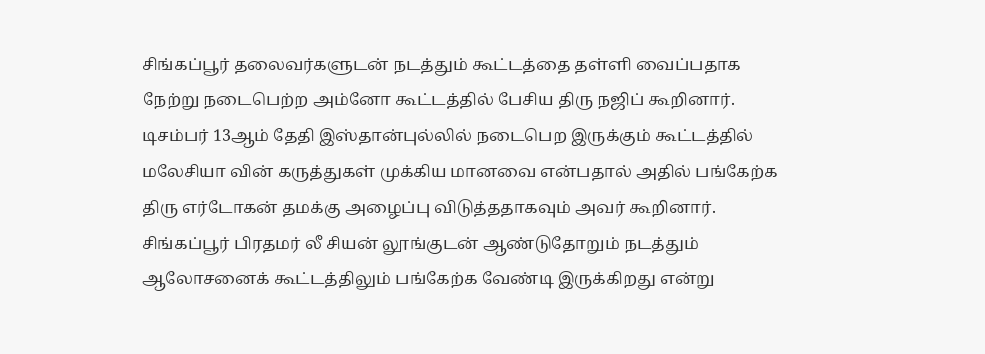சிங்கப்பூர் தலைவர்களுடன் நடத்தும் கூட்டத்தை தள்ளி வைப்பதாக நேற்று நடைபெற்ற அம்னோ கூட்டத்தில் பேசிய திரு நஜிப் கூறினார். டிசம்பர் 13ஆம் தேதி இஸ்தான்புல்லில் நடைபெற இருக்கும் கூட்டத்தில் மலேசியா வின் கருத்துகள் முக்கிய மானவை என்பதால் அதில் பங்கேற்க திரு எர்டோகன் தமக்கு அழைப்பு விடுத்ததாகவும் அவர் கூறினார். சிங்கப்பூர் பிரதமர் லீ சியன் லூங்குடன் ஆண்டுதோறும் நடத்தும் ஆலோசனைக் கூட்டத்திலும் பங்கேற்க வேண்டி இருக்கிறது என்று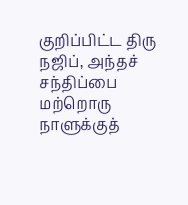குறிப்பிட்ட திரு நஜிப், அந்தச் சந்திப்பை மற்றொரு நாளுக்குத்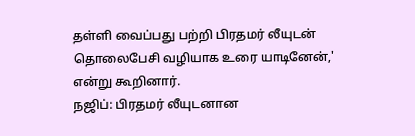தள்ளி வைப்பது பற்றி பிரதமர் லீயுடன் தொலைபேசி வழியாக உரை யாடினேன்,' என்று கூறினார்.
நஜிப்: பிரதமர் லீயுடனான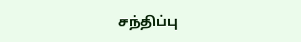சந்திப்பு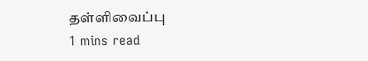தள்ளிவைப்பு
1 mins read